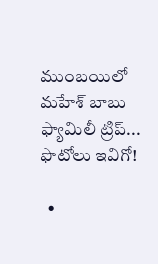ముంబయిలో మహేశ్ బాబు ఫ్యామిలీ ట్రిప్... ఫొటోలు ఇవిగో!

  •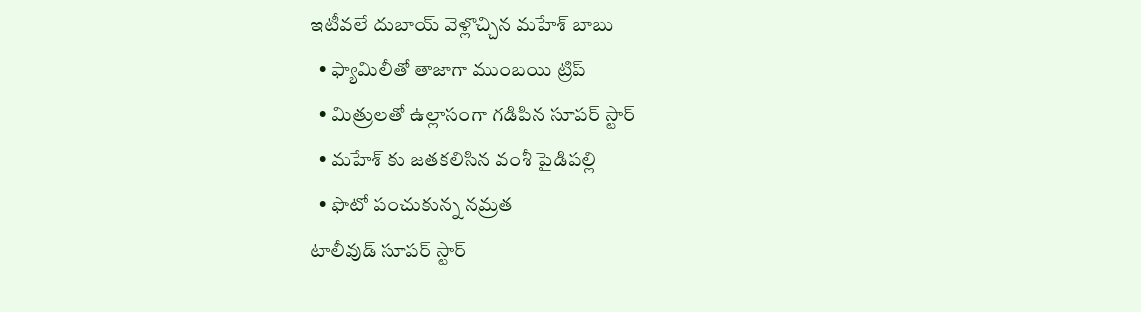ఇటీవలే దుబాయ్ వెళ్లొచ్చిన మహేశ్ బాబు
  • ఫ్యామిలీతో తాజాగా ముంబయి ట్రిప్
  • మిత్రులతో ఉల్లాసంగా గడిపిన సూపర్ స్టార్
  • మహేశ్ కు జతకలిసిన వంశీ పైడిపల్లి
  • ఫొటో పంచుకున్న నమ్రత
టాలీవుడ్ సూపర్ స్టార్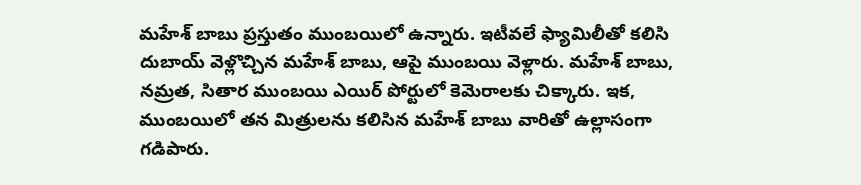మహేశ్ బాబు ప్రస్తుతం ముంబయిలో ఉన్నారు. ఇటీవలే ఫ్యామిలీతో కలిసి దుబాయ్ వెళ్లొచ్చిన మహేశ్ బాబు, ఆపై ముంబయి వెళ్లారు. మహేశ్ బాబు, నమ్రత, సితార ముంబయి ఎయిర్ పోర్టులో కెమెరాలకు చిక్కారు. ఇక, ముంబయిలో తన మిత్రులను కలిసిన మహేశ్ బాబు వారితో ఉల్లాసంగా గడిపారు.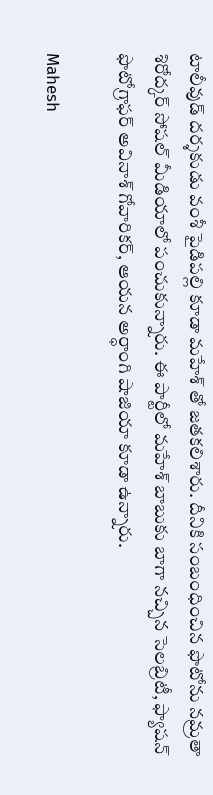టాలీవుడ్ దర్శకుడు వంశీ పైడిపల్లి కూడా మహేశ్ తో జతకలిశారు. దీనికి సంబంధించిన ఫొటోను నమ్రతా శిరోద్కర్ సోషల్ మీడియాలో పంచుకున్నారు. ఈ పార్టీలో మహేశ్ బాబుకు బాగా నచ్చిన సెలబ్రిటీ, ఫ్యాషన్ ఫొటోగ్రాఫర్ అవినాశ్ గోవారికర్, ఆయన అర్ధాంగి షాజియా కూడా ఉన్నారు.

Mahesh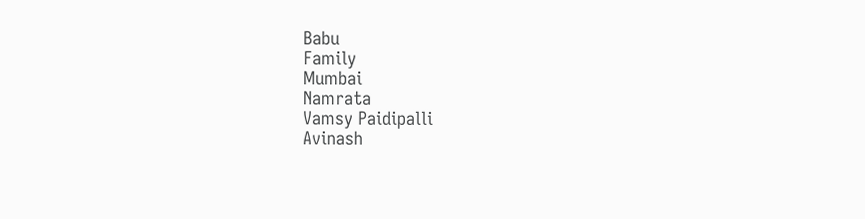Babu
Family
Mumbai
Namrata
Vamsy Paidipalli
Avinash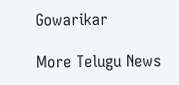Gowarikar

More Telugu News